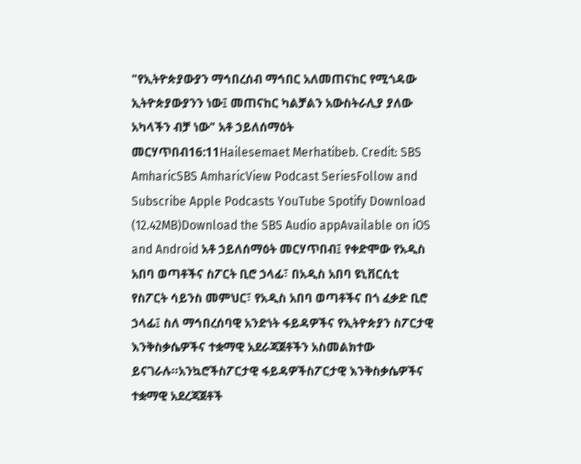"የኢትዮጵያውያን ማኅበረሰብ ማኅበር አለመጠናከር የሚጎዳው ኢትዮጵያውያንን ነው፤ መጠናከር ካልቻልን አውስትራሊያ ያለው አካላችን ብቻ ነው" አቶ ኃይለሰማዕት መርሃጥበብ16:11Hailesemaet Merhatibeb. Credit: SBS AmharicSBS AmharicView Podcast SeriesFollow and Subscribe Apple Podcasts YouTube Spotify Download (12.42MB)Download the SBS Audio appAvailable on iOS and Android አቶ ኃይለሰማዕት መርሃጥበብ፤ የቀድሞው የአዲስ አበባ ወጣቶችና ስፖርት ቢሮ ኃላፊ፣ በአዲስ አበባ ዩኒቨርሲቲ የስፖርት ሳይንስ መምህር፣ የአዲስ አበባ ወጣቶችና በጎ ፈቃድ ቢሮ ኃላፊ፤ ስለ ማኅበረሰባዊ አንድነት ፋይዳዎችና የኢትዮጵያን ስፖርታዊ እንቅስቃሴዎችና ተቋማዊ አደራጃጀቶችን አስመልክተው ይናገራሉ።አንኳሮችስፖርታዊ ፋይዳዎችስፖርታዊ እንቅስቃሴዎችና ተቋማዊ አደረጃጀቶች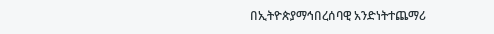በኢትዮጵያማኅበረሰባዊ አንድነትተጨማሪ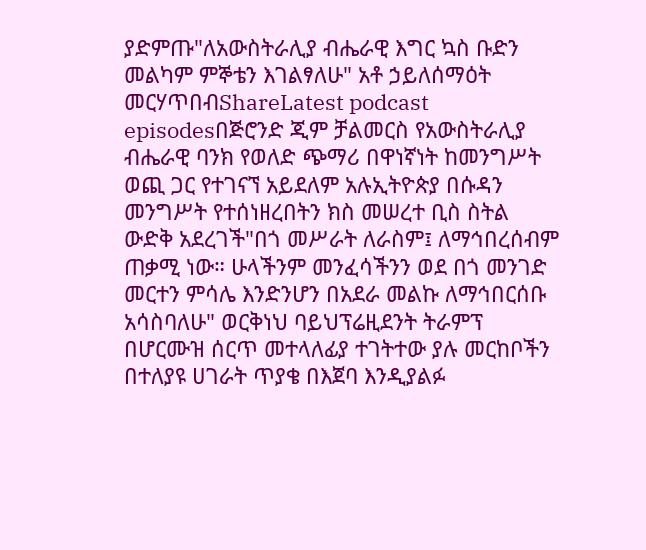ያድምጡ"ለአውስትራሊያ ብሔራዊ እግር ኳስ ቡድን መልካም ምኞቴን እገልፃለሁ" አቶ ኃይለሰማዕት መርሃጥበብShareLatest podcast episodesበጅሮንድ ጂም ቻልመርስ የአውስትራሊያ ብሔራዊ ባንክ የወለድ ጭማሪ በዋነኛነት ከመንግሥት ወጪ ጋር የተገናኘ አይደለም አሉኢትዮጵያ በሱዳን መንግሥት የተሰነዘረበትን ክስ መሠረተ ቢስ ስትል ውድቅ አደረገች"በጎ መሥራት ለራስም፤ ለማኅበረሰብም ጠቃሚ ነው። ሁላችንም መንፈሳችንን ወደ በጎ መንገድ መርተን ምሳሌ እንድንሆን በአደራ መልኩ ለማኅበርሰቡ አሳስባለሁ" ወርቅነህ ባይህፕሬዚደንት ትራምፕ በሆርሙዝ ሰርጥ መተላለፊያ ተገትተው ያሉ መርከቦችን በተለያዩ ሀገራት ጥያቄ በእጀባ እንዲያልፉ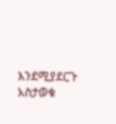እንደሚያደርጉ አስታወቁ